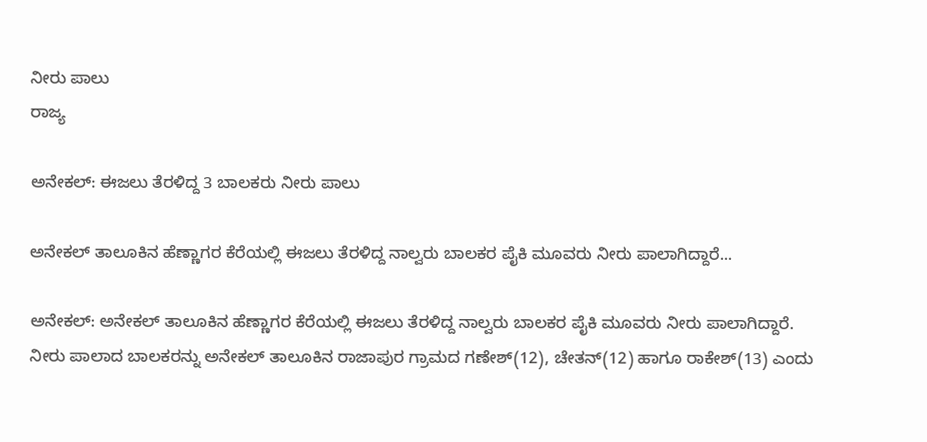ನೀರು ಪಾಲು
ರಾಜ್ಯ

ಅನೇಕಲ್: ಈಜಲು ತೆರಳಿದ್ದ 3 ಬಾಲಕರು ನೀರು ಪಾಲು

ಅನೇಕಲ್ ತಾಲೂಕಿನ ಹೆಣ್ಣಾಗರ ಕೆರೆಯಲ್ಲಿ ಈಜಲು ತೆರಳಿದ್ದ ನಾಲ್ವರು ಬಾಲಕರ ಪೈಕಿ ಮೂವರು ನೀರು ಪಾಲಾಗಿದ್ದಾರೆ...

ಅನೇಕಲ್: ಅನೇಕಲ್ ತಾಲೂಕಿನ ಹೆಣ್ಣಾಗರ ಕೆರೆಯಲ್ಲಿ ಈಜಲು ತೆರಳಿದ್ದ ನಾಲ್ವರು ಬಾಲಕರ ಪೈಕಿ ಮೂವರು ನೀರು ಪಾಲಾಗಿದ್ದಾರೆ.
ನೀರು ಪಾಲಾದ ಬಾಲಕರನ್ನು ಅನೇಕಲ್ ತಾಲೂಕಿನ ರಾಜಾಪುರ ಗ್ರಾಮದ ಗಣೇಶ್(12), ಚೇತನ್(12) ಹಾಗೂ ರಾಕೇಶ್(13) ಎಂದು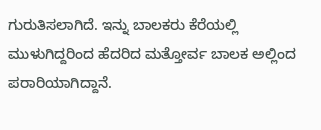ಗುರುತಿಸಲಾಗಿದೆ. ಇನ್ನು ಬಾಲಕರು ಕೆರೆಯಲ್ಲಿ ಮುಳುಗಿದ್ದರಿಂದ ಹೆದರಿದ ಮತ್ತೋರ್ವ ಬಾಲಕ ಅಲ್ಲಿಂದ ಪರಾರಿಯಾಗಿದ್ದಾನೆ.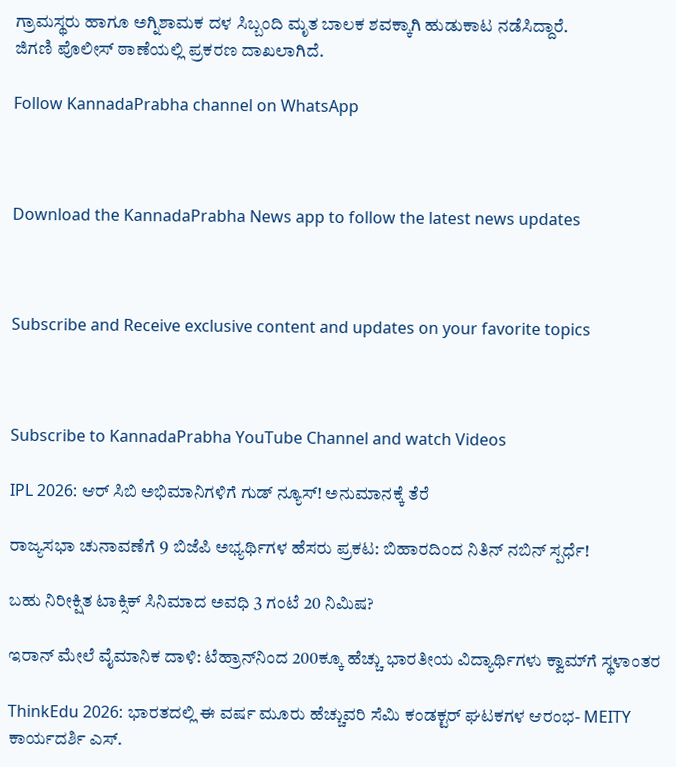ಗ್ರಾಮಸ್ಥರು ಹಾಗೂ ಅಗ್ನಿಶಾಮಕ ದಳ ಸಿಬ್ಬಂದಿ ಮೃತ ಬಾಲಕ ಶವಕ್ಕಾಗಿ ಹುಡುಕಾಟ ನಡೆಸಿದ್ದಾರೆ.
ಜಿಗಣಿ ಪೊಲೀಸ್ ಠಾಣೆಯಲ್ಲಿ ಪ್ರಕರಣ ದಾಖಲಾಗಿದೆ.

Follow KannadaPrabha channel on WhatsApp



Download the KannadaPrabha News app to follow the latest news updates



Subscribe and Receive exclusive content and updates on your favorite topics



Subscribe to KannadaPrabha YouTube Channel and watch Videos

IPL 2026: ಆರ್ ಸಿಬಿ ಅಭಿಮಾನಿಗಳಿಗೆ ಗುಡ್ ನ್ಯೂಸ್! ಅನುಮಾನಕ್ಕೆ ತೆರೆ

ರಾಜ್ಯಸಭಾ ಚುನಾವಣೆಗೆ 9 ಬಿಜೆಪಿ ಅಭ್ಯರ್ಥಿಗಳ ಹೆಸರು ಪ್ರಕಟ: ಬಿಹಾರದಿಂದ ನಿತಿನ್ ನಬಿನ್ ಸ್ಪರ್ಧೆ!

ಬಹು ನಿರೀಕ್ಷಿತ ಟಾಕ್ಸಿಕ್ ಸಿನಿಮಾದ ಅವಧಿ 3 ಗಂಟೆ 20 ನಿಮಿಷ?

ಇರಾನ್‌ ಮೇಲೆ ವೈಮಾನಿಕ ದಾಳಿ: ಟೆಹ್ರಾನ್‌ನಿಂದ 200ಕ್ಕೂ ಹೆಚ್ಚು ಭಾರತೀಯ ವಿದ್ಯಾರ್ಥಿಗಳು ಕ್ವಾಮ್‌ಗೆ ಸ್ಥಳಾಂತರ

ThinkEdu 2026: ಭಾರತದಲ್ಲಿ ಈ ವರ್ಷ ಮೂರು ಹೆಚ್ಚುವರಿ ಸೆಮಿ ಕಂಡಕ್ಟರ್ ಘಟಕಗಳ ಆರಂಭ- MEITY ಕಾರ್ಯದರ್ಶಿ ಎಸ್.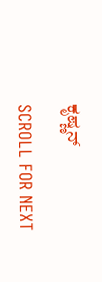ಕೃಷ್ಣನ್

SCROLL FOR NEXT